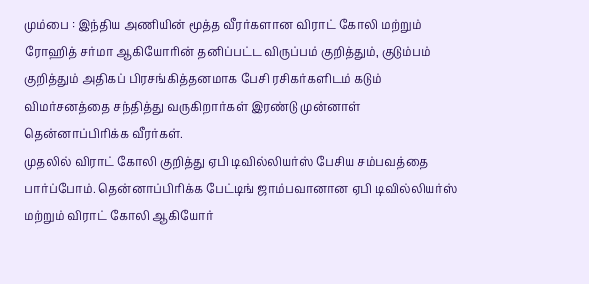மும்பை : இந்திய அணியின் மூத்த வீரர்களான விராட் கோலி மற்றும் ரோஹித் சர்மா ஆகியோரின் தனிப்பட்ட விருப்பம் குறித்தும், குடும்பம் குறித்தும் அதிகப் பிரசங்கித்தனமாக பேசி ரசிகர்களிடம் கடும் விமர்சனத்தை சந்தித்து வருகிறார்கள் இரண்டு முன்னாள் தென்னாப்பிரிக்க வீரர்கள்.
முதலில் விராட் கோலி குறித்து ஏபி டிவில்லியர்ஸ் பேசிய சம்பவத்தை பார்ப்போம். தென்னாப்பிரிக்க பேட்டிங் ஜாம்பவானான ஏபி டிவில்லியர்ஸ் மற்றும் விராட் கோலி ஆகியோர்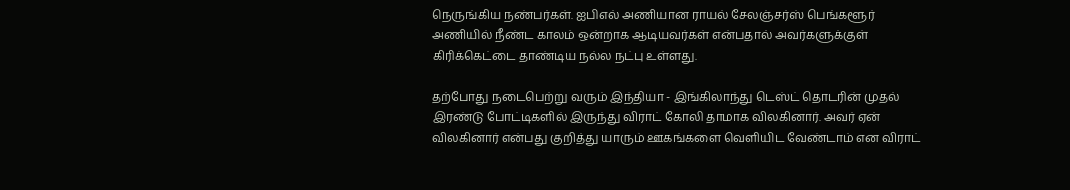நெருங்கிய நண்பர்கள். ஐபிஎல் அணியான ராயல் சேலஞ்சர்ஸ் பெங்களூர் அணியில் நீண்ட காலம் ஒன்றாக ஆடியவர்கள் என்பதால் அவர்களுக்குள் கிரிக்கெட்டை தாண்டிய நல்ல நட்பு உள்ளது.

தற்போது நடைபெற்று வரும் இந்தியா - இங்கிலாந்து டெஸ்ட் தொடரின் முதல் இரண்டு போட்டிகளில் இருந்து விராட் கோலி தாமாக விலகினார். அவர் ஏன் விலகினார் என்பது குறித்து யாரும் ஊகங்களை வெளியிட வேண்டாம் என விராட்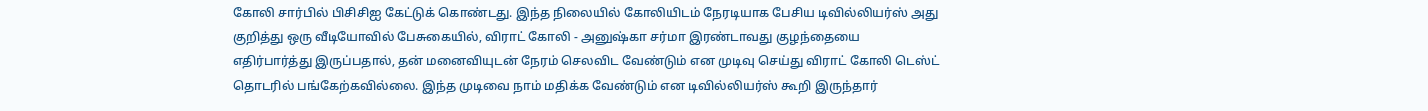கோலி சார்பில் பிசிசிஐ கேட்டுக் கொண்டது. இந்த நிலையில் கோலியிடம் நேரடியாக பேசிய டிவில்லியர்ஸ் அது குறித்து ஒரு வீடியோவில் பேசுகையில், விராட் கோலி - அனுஷ்கா சர்மா இரண்டாவது குழந்தையை எதிர்பார்த்து இருப்பதால், தன் மனைவியுடன் நேரம் செலவிட வேண்டும் என முடிவு செய்து விராட் கோலி டெஸ்ட் தொடரில் பங்கேற்கவில்லை. இந்த முடிவை நாம் மதிக்க வேண்டும் என டிவில்லியர்ஸ் கூறி இருந்தார்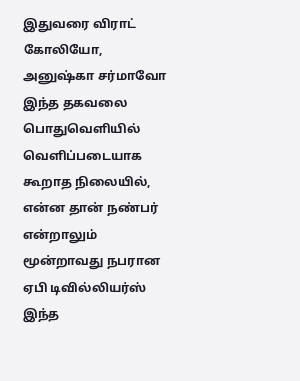இதுவரை விராட் கோலியோ, அனுஷ்கா சர்மாவோ இந்த தகவலை பொதுவெளியில் வெளிப்படையாக கூறாத நிலையில், என்ன தான் நண்பர் என்றாலும் மூன்றாவது நபரான ஏபி டிவில்லியர்ஸ் இந்த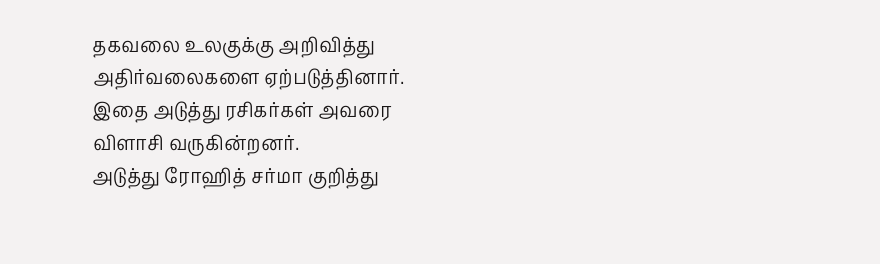தகவலை உலகுக்கு அறிவித்து அதிர்வலைகளை ஏற்படுத்தினார். இதை அடுத்து ரசிகர்கள் அவரை விளாசி வருகின்றனர்.
அடுத்து ரோஹித் சர்மா குறித்து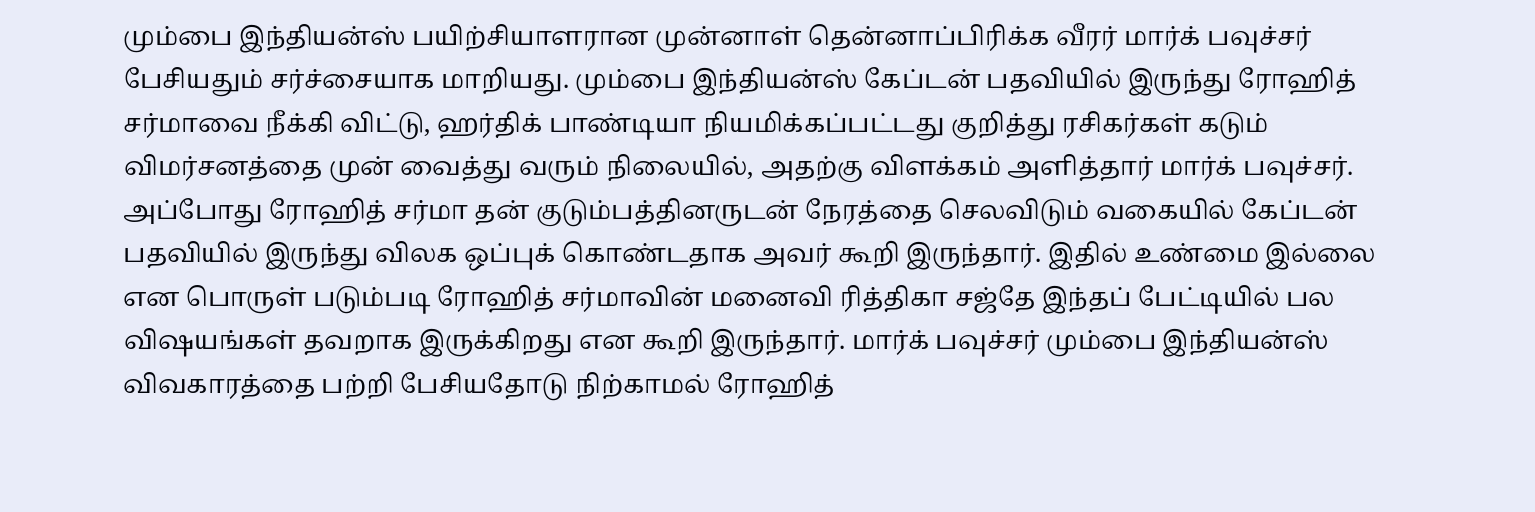மும்பை இந்தியன்ஸ் பயிற்சியாளரான முன்னாள் தென்னாப்பிரிக்க வீரர் மார்க் பவுச்சர் பேசியதும் சர்ச்சையாக மாறியது. மும்பை இந்தியன்ஸ் கேப்டன் பதவியில் இருந்து ரோஹித் சர்மாவை நீக்கி விட்டு, ஹர்திக் பாண்டியா நியமிக்கப்பட்டது குறித்து ரசிகர்கள் கடும் விமர்சனத்தை முன் வைத்து வரும் நிலையில், அதற்கு விளக்கம் அளித்தார் மார்க் பவுச்சர்.
அப்போது ரோஹித் சர்மா தன் குடும்பத்தினருடன் நேரத்தை செலவிடும் வகையில் கேப்டன் பதவியில் இருந்து விலக ஒப்புக் கொண்டதாக அவர் கூறி இருந்தார். இதில் உண்மை இல்லை என பொருள் படும்படி ரோஹித் சர்மாவின் மனைவி ரித்திகா சஜ்தே இந்தப் பேட்டியில் பல விஷயங்கள் தவறாக இருக்கிறது என கூறி இருந்தார். மார்க் பவுச்சர் மும்பை இந்தியன்ஸ் விவகாரத்தை பற்றி பேசியதோடு நிற்காமல் ரோஹித்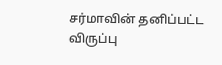சர்மாவின் தனிப்பட்ட விருப்பு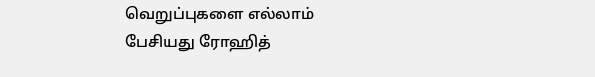வெறுப்புகளை எல்லாம் பேசியது ரோஹித்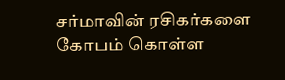சர்மாவின் ரசிகர்களை கோபம் கொள்ள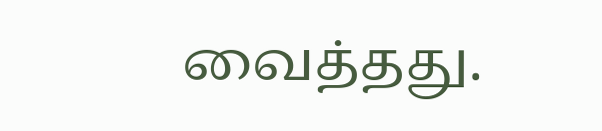வைத்தது.